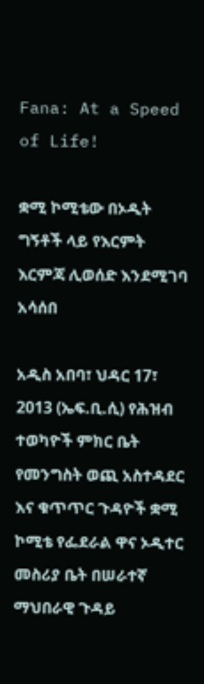Fana: At a Speed of Life!

ቋሚ ኮሚቴው በኦዲት ግኝቶች ላይ የእርምት እርምጃ ሊወሰድ እንደሚገባ አሳሰበ

አዲስ አበባ፣ ህዳር 17፣ 2013 (ኤፍ.ቢ.ሲ) የሕዝብ ተወካዮች ምክር ቤት የመንግስት ወጪ አስተዳደር እና ቁጥጥር ጉዳዮች ቋሚ ኮሚቴ የፌደራል ዋና ኦዲተር መስሪያ ቤት በሠራተኛ ማህበራዊ ጉዳይ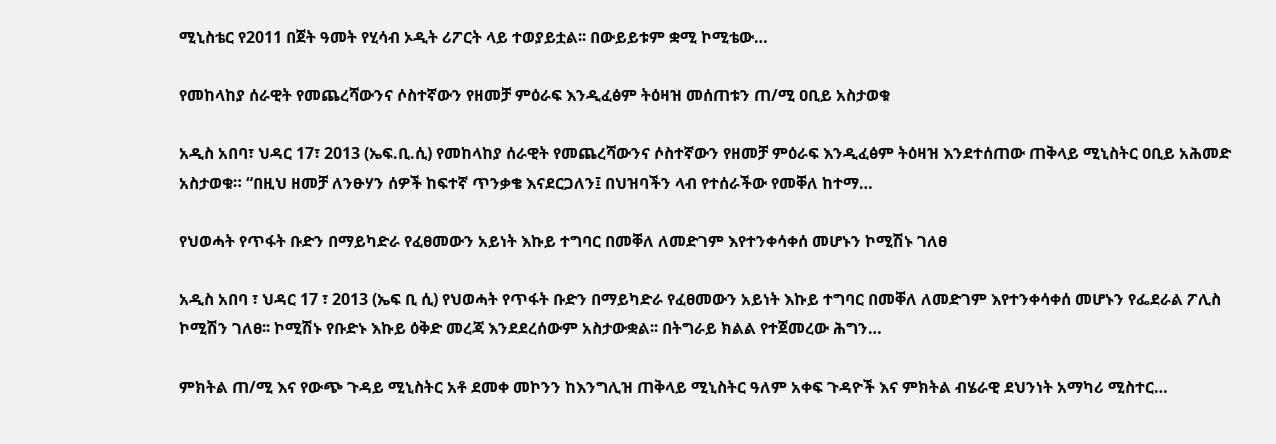ሚኒስቴር የ2011 በጀት ዓመት የሂሳብ ኦዲት ሪፖርት ላይ ተወያይቷል፡፡ በውይይቱም ቋሚ ኮሚቴው…

የመከላከያ ሰራዊት የመጨረሻውንና ሶስተኛውን የዘመቻ ምዕራፍ እንዲፈፅም ትዕዛዝ መሰጠቱን ጠ/ሚ ዐቢይ አስታወቁ

አዲስ አበባ፣ ህዳር 17፣ 2013 (ኤፍ.ቢ.ሲ) የመከላከያ ሰራዊት የመጨረሻውንና ሶስተኛውን የዘመቻ ምዕራፍ እንዲፈፅም ትዕዛዝ እንደተሰጠው ጠቅላይ ሚኒስትር ዐቢይ አሕመድ አስታወቁ። “በዚህ ዘመቻ ለንፁሃን ሰዎች ከፍተኛ ጥንቃቄ እናደርጋለን፤ በህዝባችን ላብ የተሰራችው የመቐለ ከተማ…

የህወሓት የጥፋት ቡድን በማይካድራ የፈፀመውን አይነት እኩይ ተግባር በመቐለ ለመድገም እየተንቀሳቀሰ መሆኑን ኮሚሽኑ ገለፀ

አዲስ አበባ ፣ ህዳር 17 ፣ 2013 (ኤፍ ቢ ሲ) የህወሓት የጥፋት ቡድን በማይካድራ የፈፀመውን አይነት እኩይ ተግባር በመቐለ ለመድገም እየተንቀሳቀሰ መሆኑን የፌደራል ፖሊስ ኮሚሽን ገለፀ፡፡ ኮሚሽኑ የቡድኑ እኩይ ዕቅድ መረጃ እንደደረሰውም አስታውቋል፡፡ በትግራይ ክልል የተጀመረው ሕግን…

ምክትል ጠ/ሚ እና የውጭ ጉዳይ ሚኒስትር አቶ ደመቀ መኮንን ከእንግሊዝ ጠቅላይ ሚኒስትር ዓለም አቀፍ ጉዳዮች እና ምክትል ብሄራዊ ደህንነት አማካሪ ሚስተር…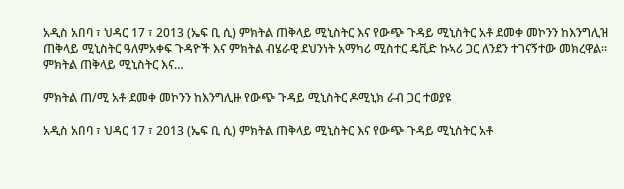አዲስ አበባ ፣ ህዳር 17 ፣ 2013 (ኤፍ ቢ ሲ) ምክትል ጠቅላይ ሚኒስትር እና የውጭ ጉዳይ ሚኒስትር አቶ ደመቀ መኮንን ከእንግሊዝ ጠቅላይ ሚኒስትር ዓለምአቀፍ ጉዳዮች እና ምክትል ብሄራዊ ደህንነት አማካሪ ሚስተር ዴቪድ ኩኣሪ ጋር ለንደን ተገናኝተው መክረዋል። ምክትል ጠቅላይ ሚኒስትር እና…

ምክትል ጠ/ሚ አቶ ደመቀ መኮንን ከእንግሊዙ የውጭ ጉዳይ ሚኒስትር ዶሚኒክ ራብ ጋር ተወያዩ

አዲስ አበባ ፣ ህዳር 17 ፣ 2013 (ኤፍ ቢ ሲ) ምክትል ጠቅላይ ሚኒስትር እና የውጭ ጉዳይ ሚኒስትር አቶ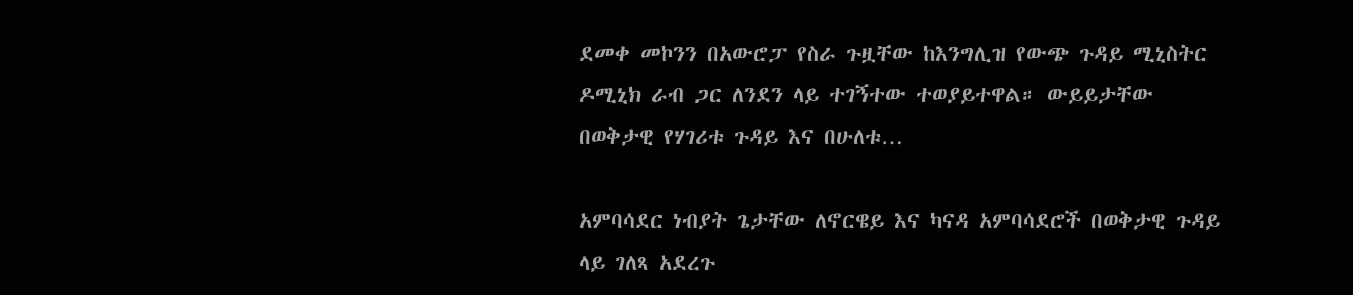ደመቀ መኮንን በአውሮፓ የስራ ጉዟቸው ከእንግሊዝ የውጭ ጉዳይ ሚኒስትር ዶሚኒክ ራብ ጋር ለንደን ላይ ተገኝተው ተወያይተዋል። ውይይታቸው በወቅታዊ የሃገሪቱ ጉዳይ እና በሁለቱ…

አምባሳደር ነብያት ጌታቸው ለኖርዌይ እና ካናዳ አምባሳደሮች በወቅታዊ ጉዳይ ላይ ገለጻ አደረጉ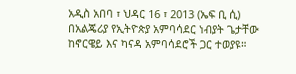አዲስ አበባ ፣ ህዳር 16 ፣ 2013 (ኤፍ ቢ ሲ) በአልጄሪያ የኢትዮጵያ አምባሳደር ነብያት ጌታቸው ከኖርዌይ እና ካናዳ አምባሳደሮች ጋር ተወያዩ።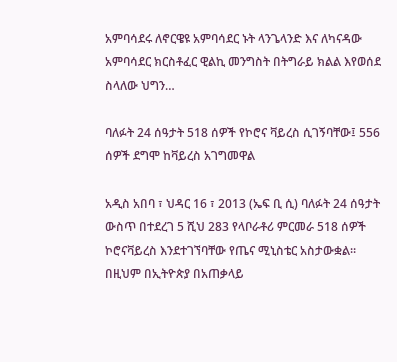አምባሳደሩ ለኖርዌዩ አምባሳደር ኑት ላንጌላንድ እና ለካናዳው አምባሳደር ክርስቶፈር ዊልኪ መንግስት በትግራይ ክልል እየወሰደ ስላለው ህግን…

ባለፉት 24 ሰዓታት 518 ሰዎች የኮሮና ቫይረስ ሲገኝባቸው፤ 556 ሰዎች ደግሞ ከቫይረስ አገግመዋል

አዲስ አበባ ፣ ህዳር 16 ፣ 2013 (ኤፍ ቢ ሲ) ባለፉት 24 ሰዓታት ውስጥ በተደረገ 5 ሺህ 283 የላቦራቶሪ ምርመራ 518 ሰዎች ኮሮናቫይረስ እንደተገኘባቸው የጤና ሚኒስቴር አስታውቋል። በዚህም በኢትዮጵያ በአጠቃላይ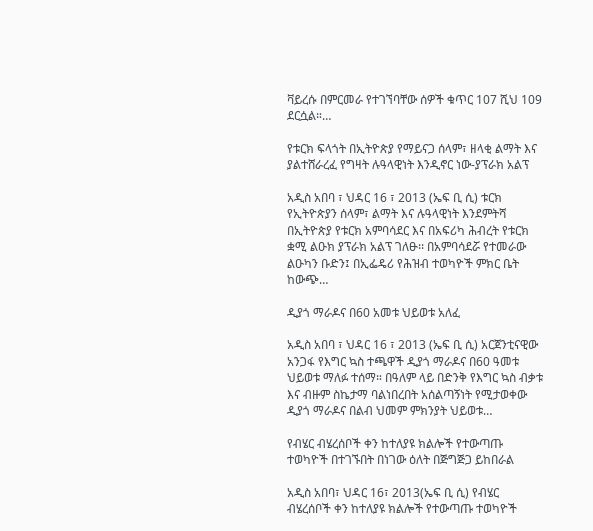ቫይረሱ በምርመራ የተገኘባቸው ሰዎች ቁጥር 107 ሺህ 109 ደርሷል።…

የቱርክ ፍላጎት በኢትዮጵያ የማይናጋ ሰላም፣ ዘላቂ ልማት እና ያልተሸራረፈ የግዛት ሉዓላዊነት እንዲኖር ነው-ያፕራክ አልፕ

አዲስ አበባ ፣ ህዳር 16 ፣ 2013 (ኤፍ ቢ ሲ) ቱርክ የኢትዮጵያን ሰላም፣ ልማት እና ሉዓላዊነት እንደምትሻ በኢትዮጵያ የቱርክ አምባሳደር እና በአፍሪካ ሕብረት የቱርክ ቋሚ ልዑክ ያፕራክ አልፕ ገለፁ፡፡ በአምባሳደሯ የተመራው ልዑካን ቡድን፤ በኢፌዴሪ የሕዝብ ተወካዮች ምክር ቤት ከውጭ…

ዲያጎ ማራዶና በ60 አመቱ ህይወቱ አለፈ

አዲስ አበባ ፣ ህዳር 16 ፣ 2013 (ኤፍ ቢ ሲ) አርጀንቲናዊው አንጋፋ የእግር ኳስ ተጫዋች ዲያጎ ማራዶና በ60 ዓመቱ ህይወቱ ማለፉ ተሰማ። በዓለም ላይ በድንቅ የእግር ኳስ ብቃቱ እና ብዙም ስኬታማ ባልነበረበት አሰልጣኝነት የሚታወቀው ዲያጎ ማራዶና በልብ ህመም ምክንያት ህይወቱ…

የብሄር ብሄረሰቦች ቀን ከተለያዩ ክልሎች የተውጣጡ ተወካዮች በተገኙበት በነገው ዕለት በጅግጅጋ ይከበራል

አዲስ አበባ፣ ህዳር 16፣ 2013(ኤፍ ቢ ሲ) የብሄር ብሄረሰቦች ቀን ከተለያዩ ክልሎች የተውጣጡ ተወካዮች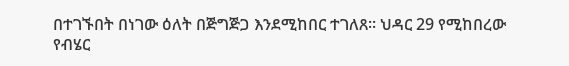በተገኙበት በነገው ዕለት በጅግጅጋ እንደሚከበር ተገለጸ፡፡ ህዳር 29 የሚከበረው የብሄር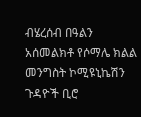ብሄረሰብ በዓልን አሰመልክቶ የሶማሌ ክልል መንግስት ኮሚዩኒኬሽን ጉዳዮች ቢሮ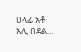ሀላፊ አቶ አሊ በደል…